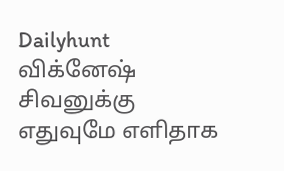Dailyhunt
விக்னேஷ் சிவனுக்கு எதுவுமே எளிதாக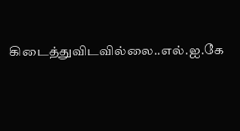கிடைத்துவிடவில்லை..எல்.ஐ.கே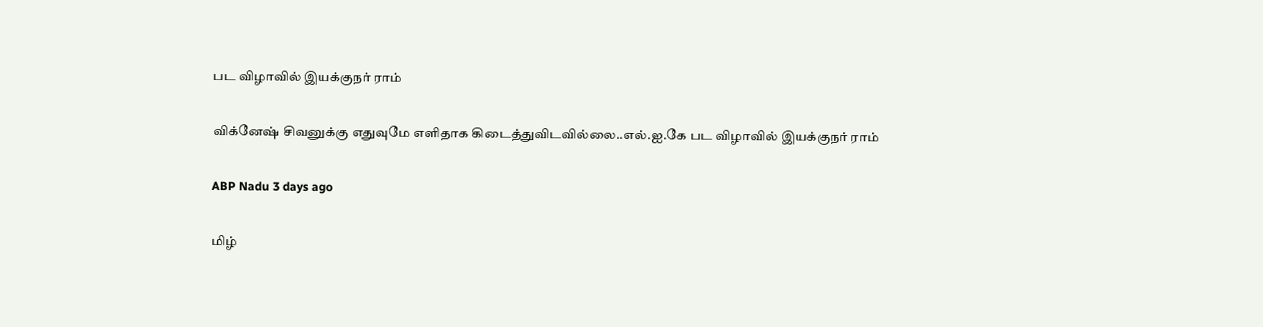பட விழாவில் இயக்குநர் ராம்

விக்னேஷ் சிவனுக்கு எதுவுமே எளிதாக கிடைத்துவிடவில்லை..எல்.ஐ.கே பட விழாவில் இயக்குநர் ராம்

ABP Nadu 3 days ago

மிழ்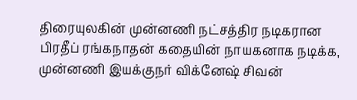திரையுலகின் முன்னணி நட்சத்திர நடிகரான பிரதீப் ரங்கநாதன் கதையின் நாயகனாக நடிக்க, முன்னணி இயக்குநர் விக்னேஷ் சிவன்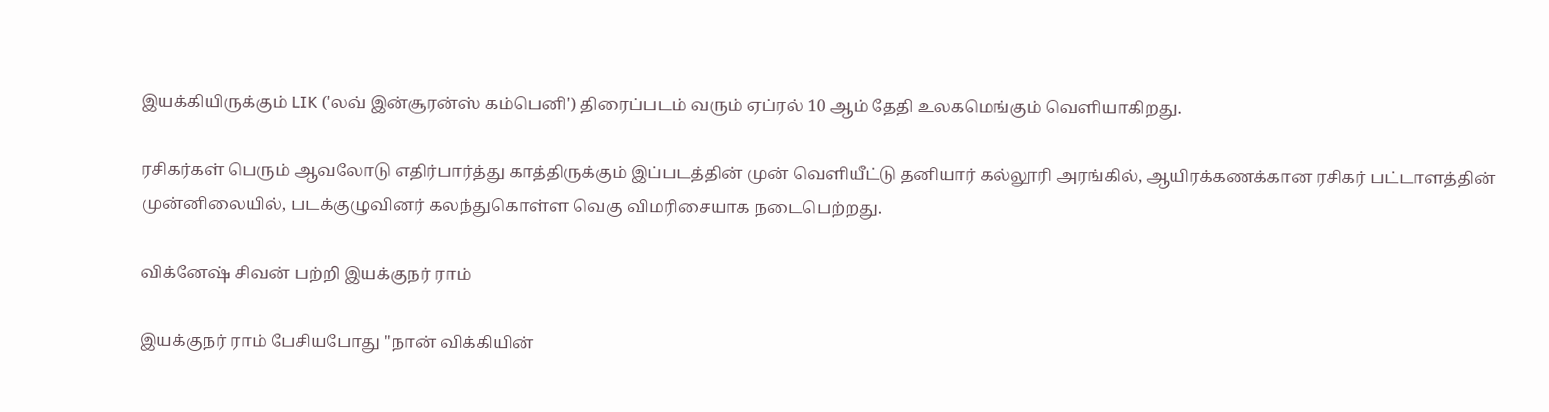இயக்கியிருக்கும் LIK ('லவ் இன்சூரன்ஸ் கம்பெனி') திரைப்படம் வரும் ஏப்ரல் 10 ஆம் தேதி உலகமெங்கும் வெளியாகிறது.

ரசிகர்கள் பெரும் ஆவலோடு எதிர்பார்த்து காத்திருக்கும் இப்படத்தின் முன் வெளியீட்டு தனியார் கல்லூரி அரங்கில், ஆயிரக்கணக்கான ரசிகர் பட்டாளத்தின் முன்னிலையில், படக்குழுவினர் கலந்துகொள்ள வெகு விமரிசையாக நடைபெற்றது.

விக்னேஷ் சிவன் பற்றி இயக்குநர் ராம்

இயக்குநர் ராம் பேசியபோது "நான் விக்கியின்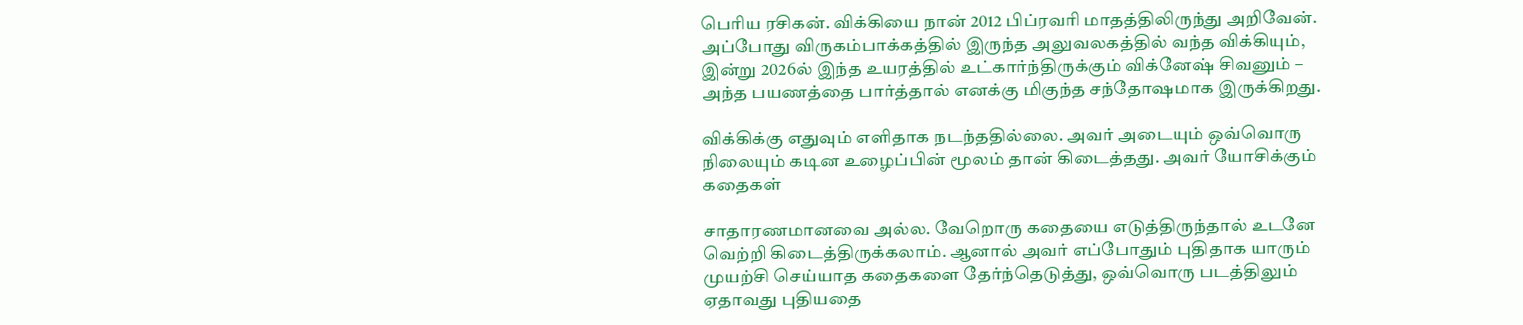பெரிய ரசிகன். விக்கியை நான் 2012 பிப்ரவரி மாதத்திலிருந்து அறிவேன். அப்போது விருகம்பாக்கத்தில் இருந்த அலுவலகத்தில் வந்த விக்கியும், இன்று 2026ல் இந்த உயரத்தில் உட்கார்ந்திருக்கும் விக்னேஷ் சிவனும் – அந்த பயணத்தை பார்த்தால் எனக்கு மிகுந்த சந்தோஷமாக இருக்கிறது.

விக்கிக்கு எதுவும் எளிதாக நடந்ததில்லை. அவர் அடையும் ஒவ்வொரு நிலையும் கடின உழைப்பின் மூலம் தான் கிடைத்தது. அவர் யோசிக்கும் கதைகள்

சாதாரணமானவை அல்ல. வேறொரு கதையை எடுத்திருந்தால் உடனே வெற்றி கிடைத்திருக்கலாம். ஆனால் அவர் எப்போதும் புதிதாக யாரும் முயற்சி செய்யாத கதைகளை தேர்ந்தெடுத்து, ஒவ்வொரு படத்திலும் ஏதாவது புதியதை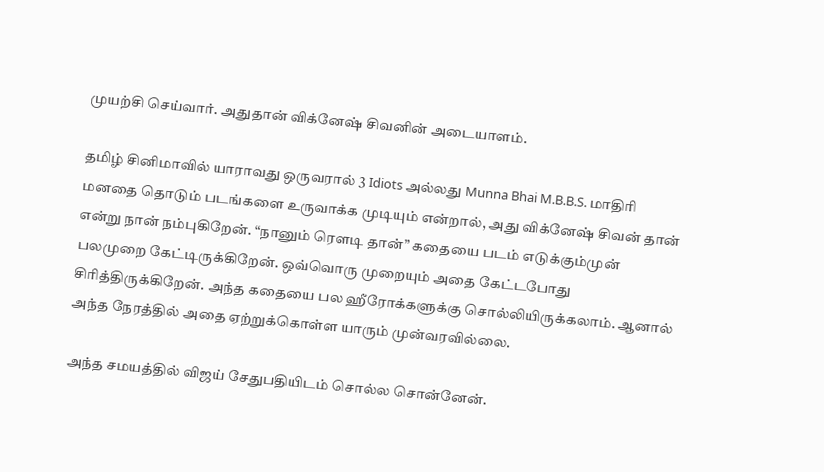முயற்சி செய்வார். அதுதான் விக்னேஷ் சிவனின் அடையாளம்.

தமிழ் சினிமாவில் யாராவது ஒருவரால் 3 Idiots அல்லது Munna Bhai M.B.B.S. மாதிரி மனதை தொடும் படங்களை உருவாக்க முடியும் என்றால், அது விக்னேஷ் சிவன் தான் என்று நான் நம்புகிறேன். “நானும் ரௌடி தான்” கதையை படம் எடுக்கும்முன் பலமுறை கேட்டிருக்கிறேன். ஒவ்வொரு முறையும் அதை கேட்டபோது சிரித்திருக்கிறேன். அந்த கதையை பல ஹீரோக்களுக்கு சொல்லியிருக்கலாம். ஆனால் அந்த நேரத்தில் அதை ஏற்றுக்கொள்ள யாரும் முன்வரவில்லை.

அந்த சமயத்தில் விஜய் சேதுபதியிடம் சொல்ல சொன்னேன்.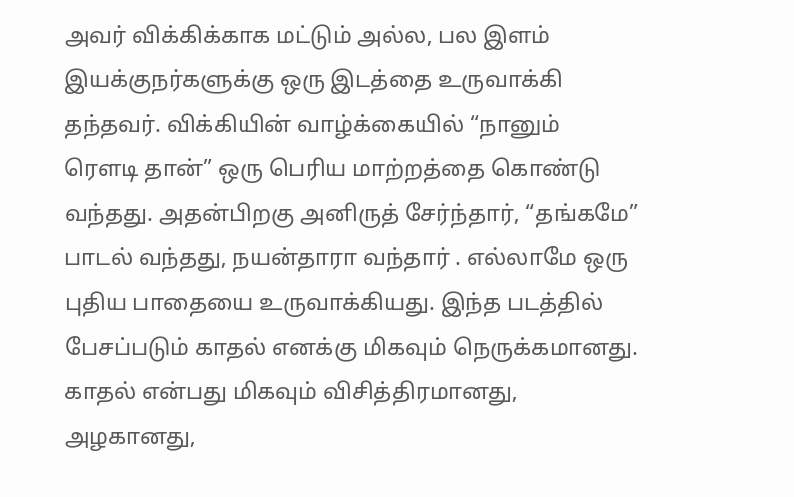அவர் விக்கிக்காக மட்டும் அல்ல, பல இளம் இயக்குநர்களுக்கு ஒரு இடத்தை உருவாக்கி தந்தவர். விக்கியின் வாழ்க்கையில் “நானும் ரௌடி தான்” ஒரு பெரிய மாற்றத்தை கொண்டு வந்தது. அதன்பிறகு அனிருத் சேர்ந்தார், “தங்கமே” பாடல் வந்தது, நயன்தாரா வந்தார் . எல்லாமே ஒரு புதிய பாதையை உருவாக்கியது. இந்த படத்தில் பேசப்படும் காதல் எனக்கு மிகவும் நெருக்கமானது. காதல் என்பது மிகவும் விசித்திரமானது, அழகானது,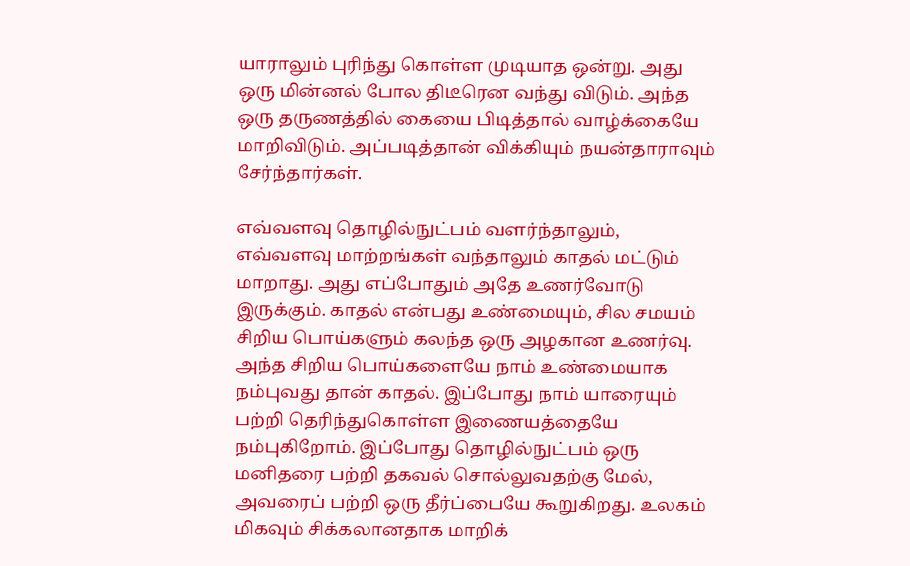யாராலும் புரிந்து கொள்ள முடியாத ஒன்று. அது ஒரு மின்னல் போல திடீரென வந்து விடும். அந்த ஒரு தருணத்தில் கையை பிடித்தால் வாழ்க்கையே மாறிவிடும். அப்படித்தான் விக்கியும் நயன்தாராவும் சேர்ந்தார்கள்.

எவ்வளவு தொழில்நுட்பம் வளர்ந்தாலும், எவ்வளவு மாற்றங்கள் வந்தாலும் காதல் மட்டும் மாறாது. அது எப்போதும் அதே உணர்வோடு இருக்கும். காதல் என்பது உண்மையும், சில சமயம் சிறிய பொய்களும் கலந்த ஒரு அழகான உணர்வு. அந்த சிறிய பொய்களையே நாம் உண்மையாக நம்புவது தான் காதல். இப்போது நாம் யாரையும் பற்றி தெரிந்துகொள்ள இணையத்தையே நம்புகிறோம். இப்போது தொழில்நுட்பம் ஒரு மனிதரை பற்றி தகவல் சொல்லுவதற்கு மேல், அவரைப் பற்றி ஒரு தீர்ப்பையே கூறுகிறது. உலகம் மிகவும் சிக்கலானதாக மாறிக்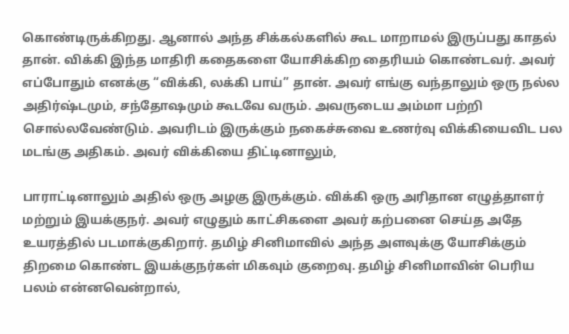கொண்டிருக்கிறது. ஆனால் அந்த சிக்கல்களில் கூட மாறாமல் இருப்பது காதல் தான். விக்கி இந்த மாதிரி கதைகளை யோசிக்கிற தைரியம் கொண்டவர். அவர் எப்போதும் எனக்கு “விக்கி, லக்கி பாய்” தான். அவர் எங்கு வந்தாலும் ஒரு நல்ல அதிர்ஷ்டமும், சந்தோஷமும் கூடவே வரும். அவருடைய அம்மா பற்றி சொல்லவேண்டும். அவரிடம் இருக்கும் நகைச்சுவை உணர்வு விக்கியைவிட பல மடங்கு அதிகம். அவர் விக்கியை திட்டினாலும்,

பாராட்டினாலும் அதில் ஒரு அழகு இருக்கும். விக்கி ஒரு அரிதான எழுத்தாளர் மற்றும் இயக்குநர். அவர் எழுதும் காட்சிகளை அவர் கற்பனை செய்த அதே உயரத்தில் படமாக்குகிறார். தமிழ் சினிமாவில் அந்த அளவுக்கு யோசிக்கும் திறமை கொண்ட இயக்குநர்கள் மிகவும் குறைவு. தமிழ் சினிமாவின் பெரிய பலம் என்னவென்றால்,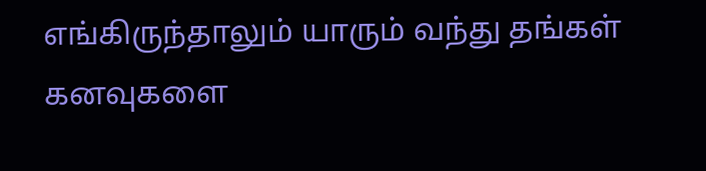எங்கிருந்தாலும் யாரும் வந்து தங்கள் கனவுகளை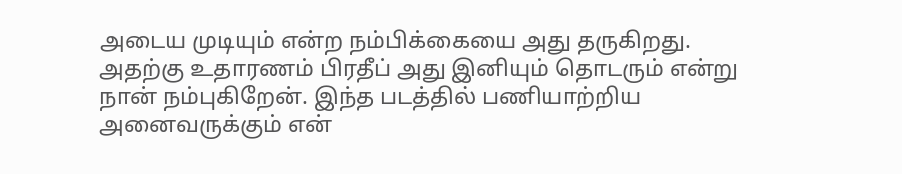அடைய முடியும் என்ற நம்பிக்கையை அது தருகிறது. அதற்கு உதாரணம் பிரதீப் அது இனியும் தொடரும் என்று நான் நம்புகிறேன். இந்த படத்தில் பணியாற்றிய அனைவருக்கும் என்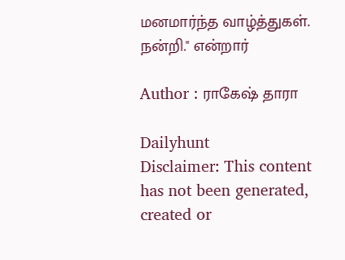மனமார்ந்த வாழ்த்துகள். நன்றி." என்றார்

Author : ராகேஷ் தாரா

Dailyhunt
Disclaimer: This content has not been generated, created or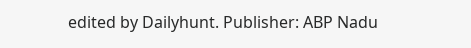edited by Dailyhunt. Publisher: ABP Nadu